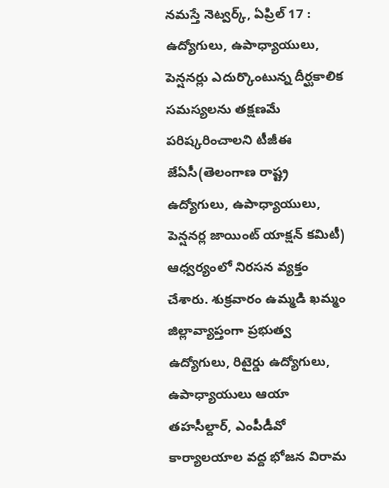నమస్తే నెట్వర్క్, ఏప్రిల్ 17 : ఉద్యోగులు, ఉపాధ్యాయులు, పెన్షనర్లు ఎదుర్కొంటున్న దీర్ఘకాలిక సమస్యలను తక్షణమే పరిష్కరించాలని టీజీఈ జేఏసీ(తెలంగాణ రాష్ట్ర ఉద్యోగులు, ఉపాధ్యాయులు, పెన్షనర్ల జాయింట్ యాక్షన్ కమిటీ) ఆధ్వర్యంలో నిరసన వ్యక్తం చేశారు. శుక్రవారం ఉమ్మడి ఖమ్మం జిల్లావ్యాప్తంగా ప్రభుత్వ ఉద్యోగులు, రిటైర్డు ఉద్యోగులు, ఉపాధ్యాయులు ఆయా తహసీల్దార్, ఎంపీడీవో కార్యాలయాల వద్ద భోజన విరామ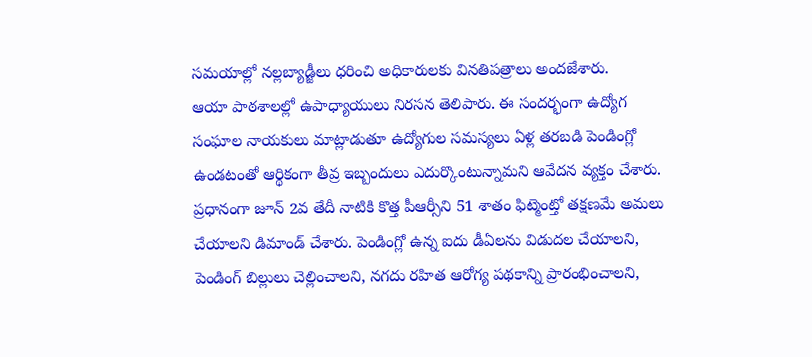సమయాల్లో నల్లబ్యాడ్జీలు ధరించి అధికారులకు వినతిపత్రాలు అందజేశారు.
ఆయా పాఠశాలల్లో ఉపాధ్యాయులు నిరసన తెలిపారు. ఈ సందర్భంగా ఉద్యోగ సంఘాల నాయకులు మాట్లాడుతూ ఉద్యోగుల సమస్యలు ఏళ్ల తరబడి పెండింగ్లో ఉండటంతో ఆర్థికంగా తీవ్ర ఇబ్బందులు ఎదుర్కొంటున్నామని ఆవేదన వ్యక్తం చేశారు. ప్రధానంగా జూన్ 2వ తేదీ నాటికి కొత్త పీఆర్సీని 51 శాతం ఫిట్మెంట్తో తక్షణమే అమలు చేయాలని డిమాండ్ చేశారు. పెండింగ్లో ఉన్న ఐదు డీఏలను విడుదల చేయాలని, పెండింగ్ బిల్లులు చెల్లించాలని, నగదు రహిత ఆరోగ్య పథకాన్ని ప్రారంభించాలని,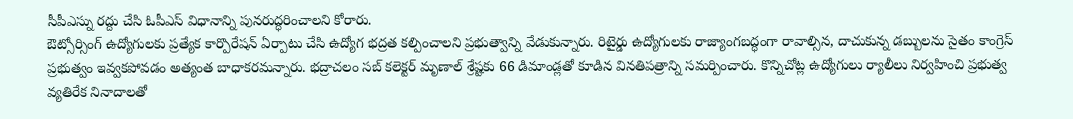సీపీఎస్ను రద్దు చేసి ఓపీఎస్ విధానాన్ని పునరుద్ధరించాలని కోరారు.
ఔట్సోర్సింగ్ ఉద్యోగులకు ప్రత్యేక కార్పొరేషన్ ఏర్పాటు చేసి ఉద్యోగ భద్రత కల్పించాలని ప్రభుత్వాన్ని వేడుకున్నారు. రిటైర్డు ఉద్యోగులకు రాజ్యాంగబద్ధంగా రావాల్సిన, దాచుకున్న డబ్బులను సైతం కాంగ్రెస్ ప్రభుత్వం ఇవ్వకపోవడం అత్యంత బాధాకరమన్నారు. భద్రాచలం సబ్ కలెక్టర్ మృణాల్ శ్రేష్టకు 66 డిమాండ్లతో కూడిన వినతిపత్రాన్ని సమర్పించారు. కొన్నిచోట్ల ఉద్యోగులు ర్యాలీలు నిర్వహించి ప్రభుత్వ వ్యతిరేక నినాదాలతో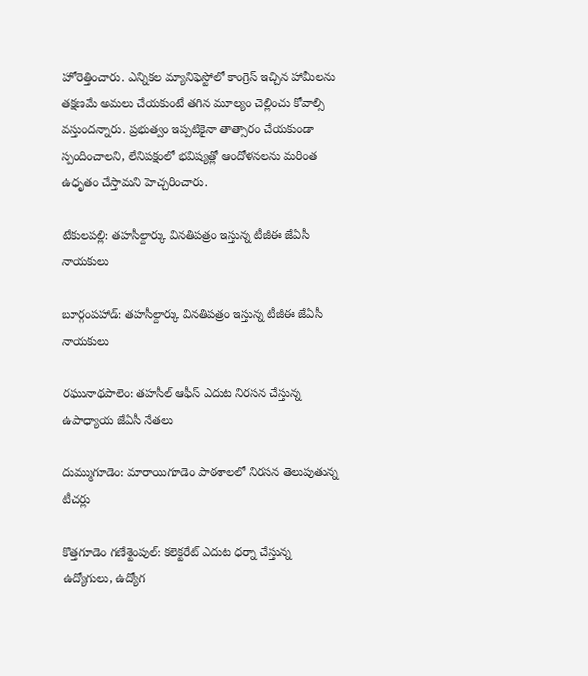హోరెత్తించారు. ఎన్నికల మ్యానిఫెస్టోలో కాంగ్రెస్ ఇచ్చిన హామీలను తక్షణమే అమలు చేయకుంటే తగిన మూల్యం చెల్లించు కోవాల్సి వస్తుందన్నారు. ప్రభుత్వం ఇప్పటికైనా తాత్సారం చేయకుండా స్పందించాలని, లేనిపక్షంలో భవిష్యత్లో ఆందోళనలను మరింత ఉధృతం చేస్తామని హెచ్చరించారు.

టేకులపల్లి: తహసీల్దార్కు వినతిపత్రం ఇస్తున్న టీజీఈ జేఏసీ నాయకులు

బూర్గంపహాడ్: తహసీల్దార్కు వినతిపత్రం ఇస్తున్న టీజీఈ జేఏసీ నాయకులు

రఘునాథపాలెం: తహసీల్ ఆఫీస్ ఎదుట నిరసన చేస్తున్న ఉపాధ్యాయ జేఏసీ నేతలు

దుమ్ముగూడెం: మారాయిగూడెం పాఠశాలలో నిరసన తెలుపుతున్న టీచర్లు

కొత్తగూడెం గణేశ్టెంపుల్: కలెక్టరేట్ ఎదుట ధర్నా చేస్తున్న ఉద్యోగులు, ఉద్యోగ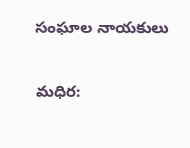సంఘాల నాయకులు

మధిర: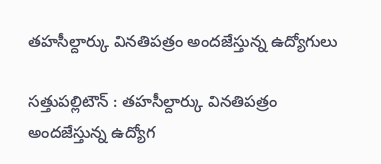తహసీల్దార్కు వినతిపత్రం అందజేస్తున్న ఉద్యోగులు

సత్తుపల్లిటౌన్ : తహసీల్దార్కు వినతిపత్రం అందజేస్తున్న ఉద్యోగ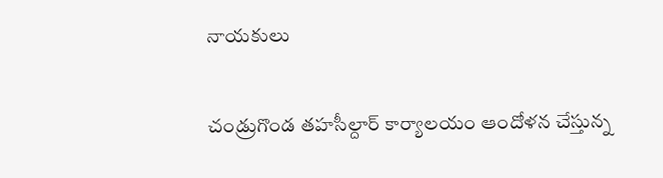నాయకులు

చండ్రుగొండ తహసీల్దార్ కార్యాలయం ఆందోళన చేస్తున్న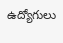ఉద్యోగులు